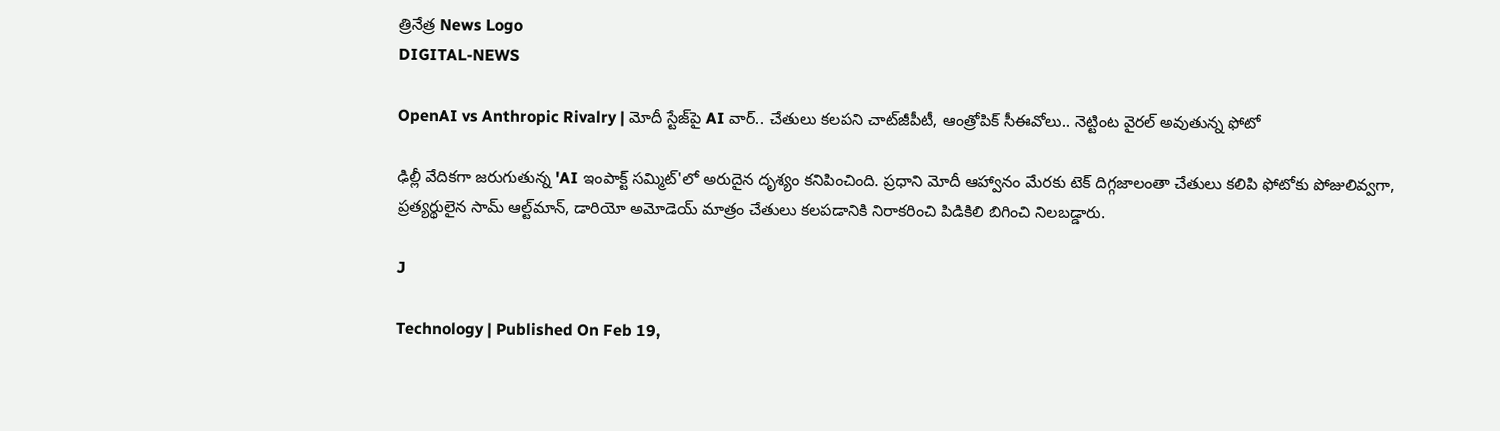త్రినేత్ర News Logo
DIGITAL-NEWS

OpenAI vs Anthropic Rivalry | మోదీ స్టేజ్‌పై AI వార్.. చేతులు కలపని చాట్‌జీపీటీ, ఆంత్రోపిక్ సీఈవోలు.. నెట్టింట వైరల్ అవుతున్న ఫోటో

ఢిల్లీ వేదికగా జరుగుతున్న 'AI ఇంపాక్ట్ సమ్మిట్'లో అరుదైన దృశ్యం కనిపించింది. ప్రధాని మోదీ ఆహ్వానం మేరకు టెక్ దిగ్గజాలంతా చేతులు కలిపి ఫోటోకు పోజులివ్వగా, ప్రత్యర్థులైన సామ్ ఆల్ట్‌మాన్, డారియో అమోడెయ్ మాత్రం చేతులు కలపడానికి నిరాకరించి పిడికిలి బిగించి నిలబడ్డారు.

J

Technology | Published On Feb 19,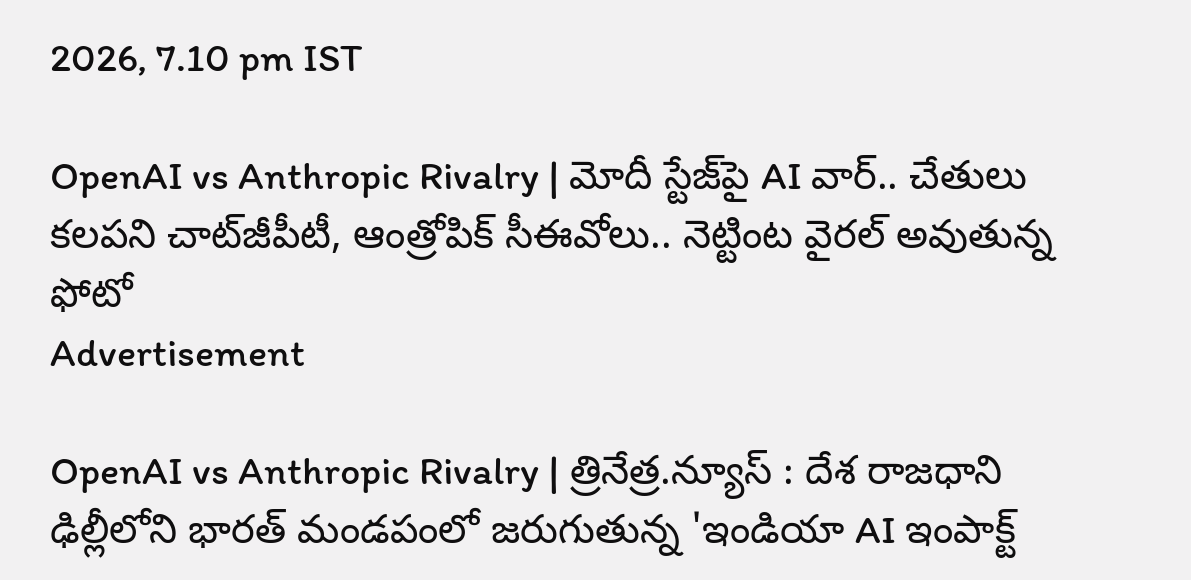2026, 7.10 pm IST

OpenAI vs Anthropic Rivalry | మోదీ స్టేజ్‌పై AI వార్.. చేతులు కలపని చాట్‌జీపీటీ, ఆంత్రోపిక్ సీఈవోలు.. నెట్టింట వైరల్ అవుతున్న ఫోటో
Advertisement

OpenAI vs Anthropic Rivalry | త్రినేత్ర.న్యూస్ : దేశ రాజధాని ఢిల్లీలోని భారత్ మండపంలో జరుగుతున్న 'ఇండియా AI ఇంపాక్ట్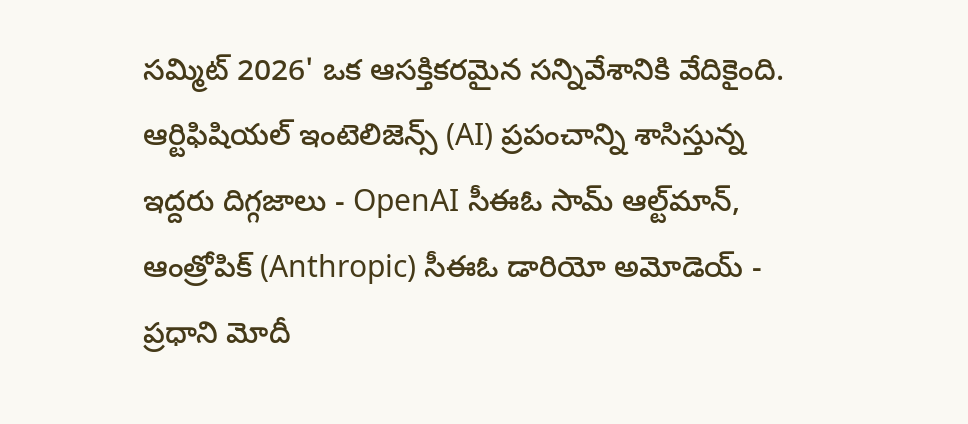సమ్మిట్ 2026' ఒక ఆసక్తికరమైన సన్నివేశానికి వేదికైంది. ఆర్టిఫిషియల్ ఇంటెలిజెన్స్ (AI) ప్రపంచాన్ని శాసిస్తున్న ఇద్దరు దిగ్గజాలు - OpenAI సీఈఓ సామ్ ఆల్ట్‌మాన్, ఆంత్రోపిక్ (Anthropic) సీఈఓ డారియో అమోడెయ్ - ప్రధాని మోదీ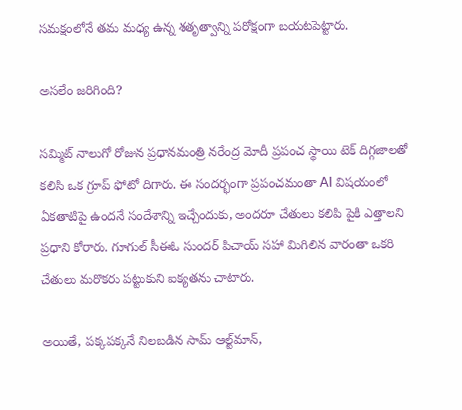సమక్షంలోనే తమ మధ్య ఉన్న శతృత్వాన్ని పరోక్షంగా బయటపెట్టారు.

అసలేం జరిగింది?

సమ్మిట్ నాలుగో రోజున ప్రధానమంత్రి నరేంద్ర మోదీ ప్రపంచ స్థాయి టెక్ దిగ్గజాలతో కలిసి ఒక గ్రూప్ ఫోటో దిగారు. ఈ సందర్భంగా ప్రపంచమంతా AI విషయంలో ఏకతాటిపై ఉందనే సందేశాన్ని ఇచ్చేందుకు, అందరూ చేతులు కలిపి పైకి ఎత్తాలని ప్రధాని కోరారు. గూగుల్ సీఈఓ సుందర్ పిచాయ్ సహా మిగిలిన వారంతా ఒకరి చేతులు మరొకరు పట్టుకుని ఐక్యతను చాటారు.

అయితే, పక్కపక్కనే నిలబడిన సామ్ ఆల్ట్‌మాన్,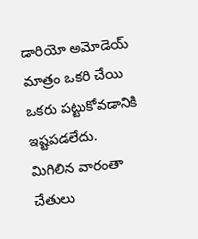డారియో అమోడెయ్ మాత్రం ఒకరి చేయి ఒకరు పట్టుకోవడానికి ఇష్టపడలేదు. మిగిలిన వారంతా చేతులు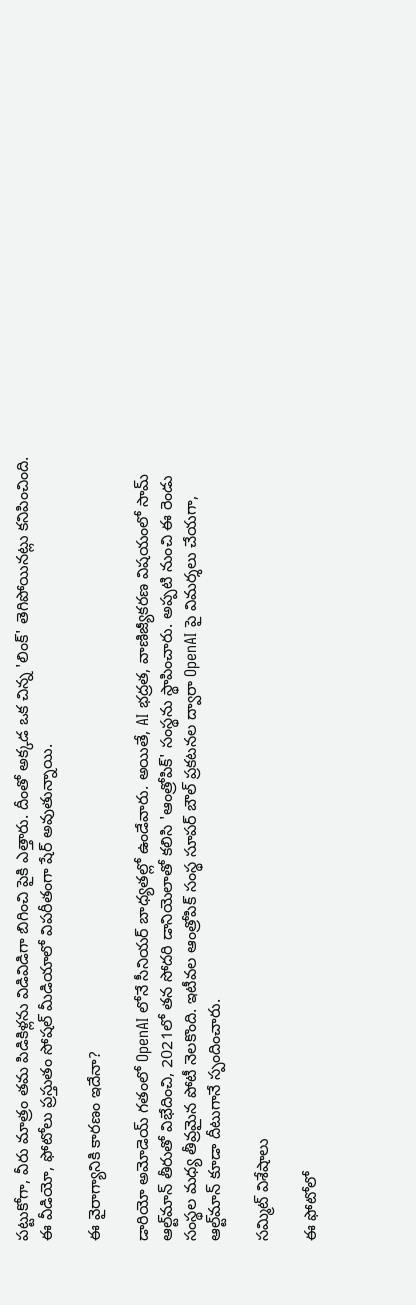పట్టుకోగా, వీరు మాత్రం తమ పిడికిళ్లను విడివిడిగా బిగించి పైకి ఎత్తారు. దీంతో అక్కడ ఒక చిన్న 'లింక్' తెగిపోయినట్లు కనిపించింది. ఈ వీడియో, ఫోటోలు ప్రస్తుతం సోషల్ మీడియాలో విపరీతంగా షేర్ అవుతున్నాయి.

ఈ వైరాగ్యానికి కారణం ఇదేనా?

డారియో అమోడెయ్ గతంలో OpenAI లోనే సీనియర్ బాధ్యతల్లో ఉండేవారు. అయితే, AI భద్రత, వాణిజ్యీకరణ విషయంలో సామ్ ఆల్ట్‌మాన్ తీరుతో విభేదించి, 2021లో తన సోదరి డానియెలాతో కలిసి 'ఆంత్రోపిక్' సంస్థను స్థాపించారు. అప్పటి నుంచి ఈ రెండు సంస్థల మధ్య తీవ్రమైన పోటీ నెలకొంది. ఇటీవల ఆంత్రోపిక్ సంస్థ సూపర్ బౌల్ ప్రకటనల ద్వారా OpenAI పై విమర్శలు చేయగా, ఆల్ట్‌మాన్ కూడా దీటుగానే స్పందించారు.

సమ్మిట్ విశేషాలు

ఈ ఫోటోలో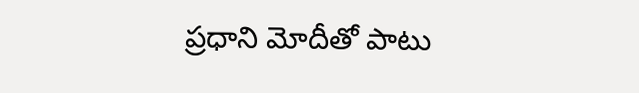ప్రధాని మోదీతో పాటు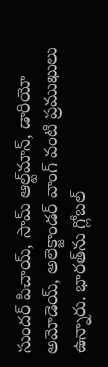సుందర్ పిచాయ్, సామ్ ఆల్ట్‌మాన్, డారియో అమోడెయ్, అలెక్జాండర్ వాంగ్ వంటి ప్రముఖులు ఉన్నారు. భారత్‌ను గ్లోబల్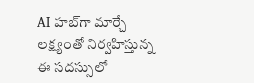AI హబ్‌గా మార్చే లక్ష్యంతో నిర్వహిస్తున్న ఈ సదస్సులో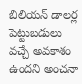బిలియన్ డాలర్ల పెట్టుబడులు వచ్చే అవకాశం ఉందని అంచనా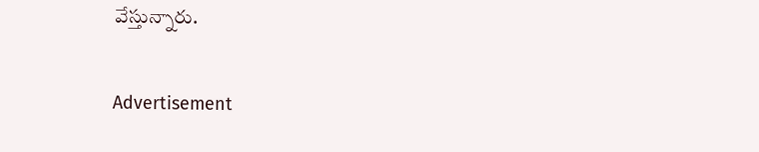వేస్తున్నారు.

Advertisement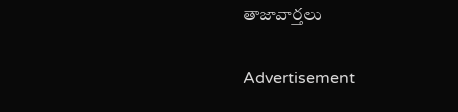తాజావార్తలు

Advertisement